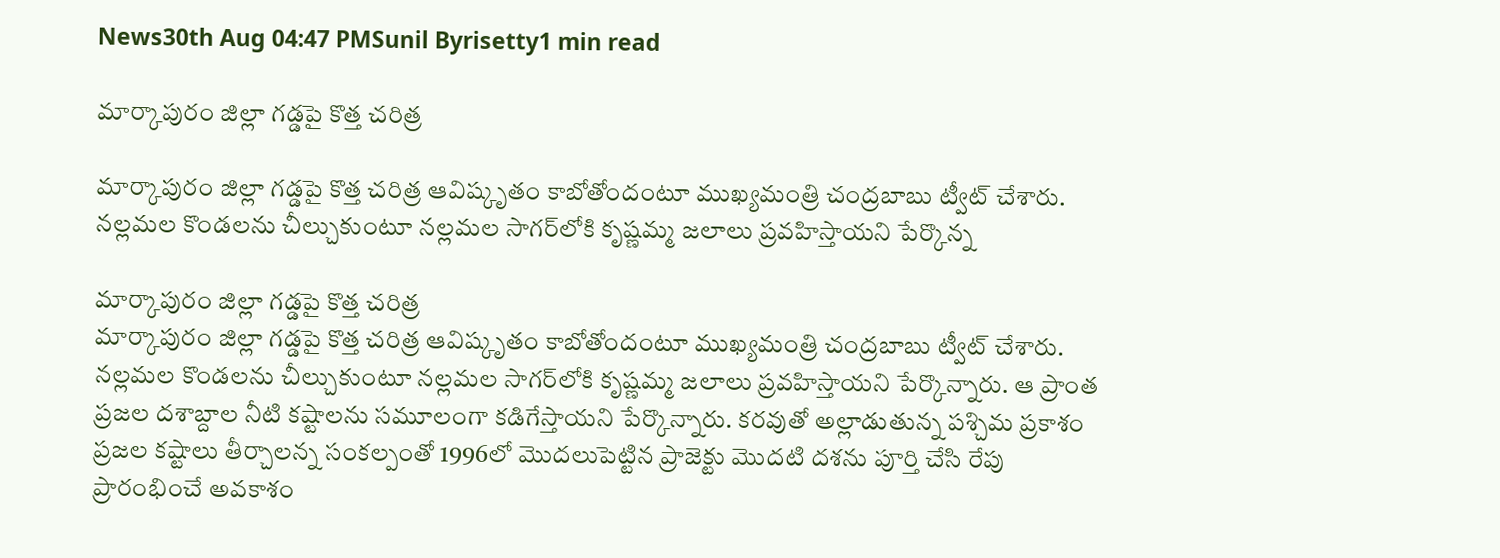News30th Aug 04:47 PMSunil Byrisetty1 min read

మార్కాపురం జిల్లా గడ్డపై కొత్త చరిత్ర

మార్కాపురం జిల్లా గడ్డపై కొత్త చరిత్ర ఆవిష్కృతం కాబోతోందంటూ ముఖ్యమంత్రి చంద్రబాబు ట్వీట్ చేశారు. నల్లమల కొండలను చీల్చుకుంటూ నల్లమల సాగర్‌లోకి కృష్ణమ్మ జలాలు ప్రవహిస్తాయని పేర్కొన్న

మార్కాపురం జిల్లా గడ్డపై కొత్త చరిత్ర
మార్కాపురం జిల్లా గడ్డపై కొత్త చరిత్ర ఆవిష్కృతం కాబోతోందంటూ ముఖ్యమంత్రి చంద్రబాబు ట్వీట్ చేశారు. నల్లమల కొండలను చీల్చుకుంటూ నల్లమల సాగర్‌లోకి కృష్ణమ్మ జలాలు ప్రవహిస్తాయని పేర్కొన్నారు. ఆ ప్రాంత ప్రజల దశాబ్దాల నీటి కష్టాలను సమూలంగా కడిగేస్తాయని పేర్కొన్నారు. కరవుతో అల్లాడుతున్న పశ్చిమ ప్రకాశం ప్రజల కష్టాలు తీర్చాలన్న సంకల్పంతో 1996లో మొదలుపెట్టిన ప్రాజెక్టు మొదటి దశను పూర్తి చేసి రేపు ప్రారంభించే అవకాశం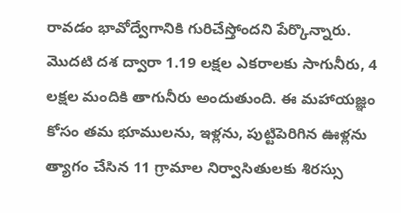రావడం భావోద్వేగానికి గురిచేస్తోందని పేర్కొన్నారు. మొదటి దశ ద్వారా 1.19 లక్షల ఎకరాలకు సాగునీరు, 4 లక్షల మందికి తాగునీరు అందుతుంది. ఈ మహాయజ్ఞం కోసం తమ భూములను, ఇళ్లను, పుట్టిపెరిగిన ఊళ్లను త్యాగం చేసిన 11 గ్రామాల నిర్వాసితులకు శిరస్సు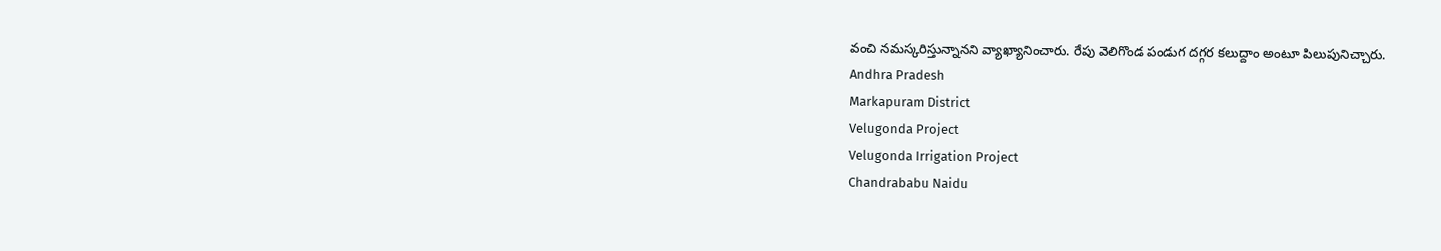వంచి నమస్కరిస్తున్నానని వ్యాఖ్యానించారు. రేపు వెలిగొండ పండుగ దగ్గర కలుద్దాం అంటూ పిలుపునిచ్చారు.
Andhra Pradesh
Markapuram District
Velugonda Project
Velugonda Irrigation Project
Chandrababu Naidu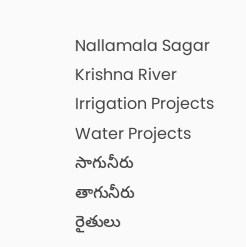Nallamala Sagar
Krishna River
Irrigation Projects
Water Projects
సాగునీరు
తాగునీరు
రైతులు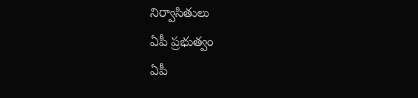నిర్వాసితులు
ఏపీ ప్రభుత్వం
ఏపీ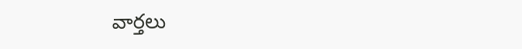వార్తలు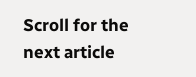Scroll for the next article